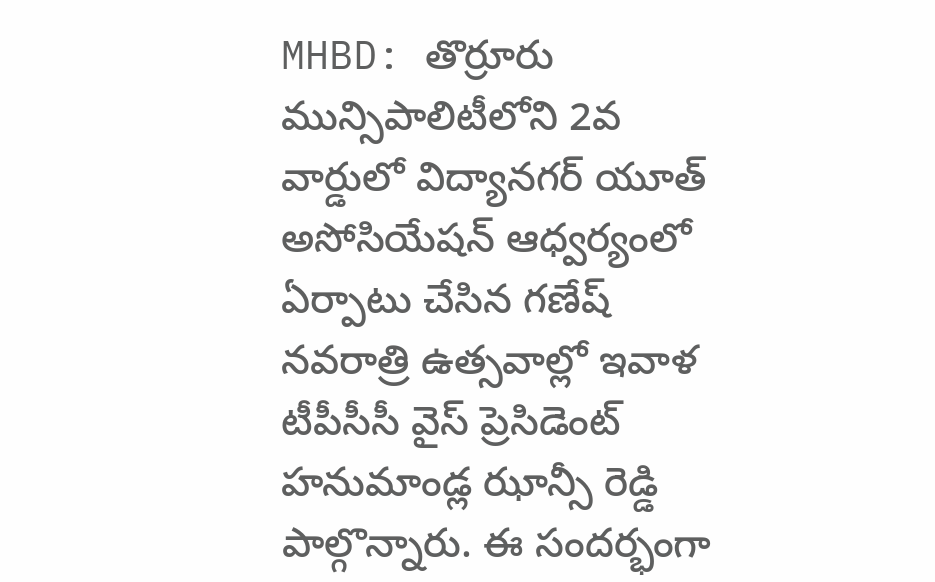MHBD: తొర్రూరు మున్సిపాలిటీలోని 2వ వార్డులో విద్యానగర్ యూత్ అసోసియేషన్ ఆధ్వర్యంలో ఏర్పాటు చేసిన గణేష్ నవరాత్రి ఉత్సవాల్లో ఇవాళ టీపీసీసీ వైస్ ప్రెసిడెంట్ హనుమాండ్ల ఝాన్సీ రెడ్డి పాల్గొన్నారు. ఈ సందర్భంగా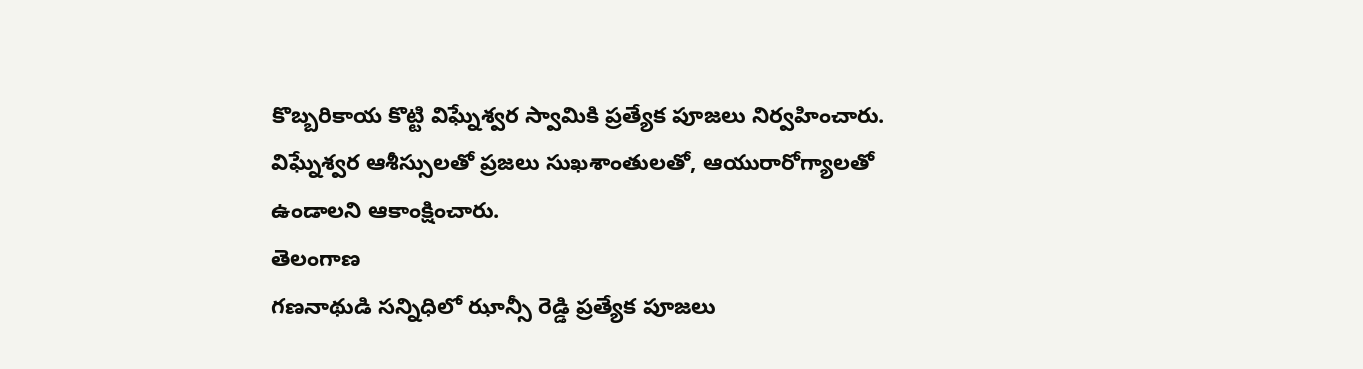కొబ్బరికాయ కొట్టి విఘ్నేశ్వర స్వామికి ప్రత్యేక పూజలు నిర్వహించారు. విఘ్నేశ్వర ఆశీస్సులతో ప్రజలు సుఖశాంతులతో, ఆయురారోగ్యాలతో ఉండాలని ఆకాంక్షించారు.
తెలంగాణ
గణనాథుడి సన్నిధిలో ఝాన్సీ రెడ్డి ప్రత్యేక పూజలు